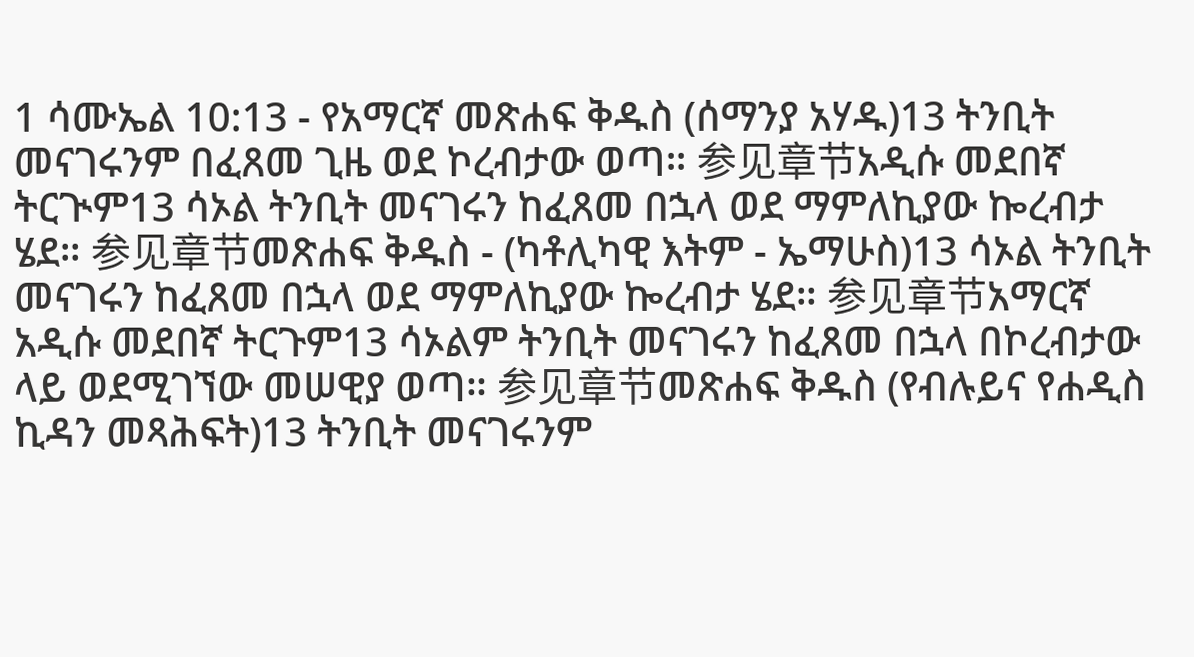1 ሳሙኤል 10:13 - የአማርኛ መጽሐፍ ቅዱስ (ሰማንያ አሃዱ)13 ትንቢት መናገሩንም በፈጸመ ጊዜ ወደ ኮረብታው ወጣ። 参见章节አዲሱ መደበኛ ትርጒም13 ሳኦል ትንቢት መናገሩን ከፈጸመ በኋላ ወደ ማምለኪያው ኰረብታ ሄደ። 参见章节መጽሐፍ ቅዱስ - (ካቶሊካዊ እትም - ኤማሁስ)13 ሳኦል ትንቢት መናገሩን ከፈጸመ በኋላ ወደ ማምለኪያው ኰረብታ ሄደ። 参见章节አማርኛ አዲሱ መደበኛ ትርጉም13 ሳኦልም ትንቢት መናገሩን ከፈጸመ በኋላ በኮረብታው ላይ ወደሚገኘው መሠዊያ ወጣ። 参见章节መጽሐፍ ቅዱስ (የብሉይና የሐዲስ ኪዳን መጻሕፍት)13 ትንቢት መናገሩንም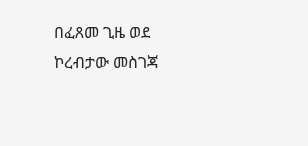በፈጸመ ጊዜ ወደ ኮረብታው መስገጃ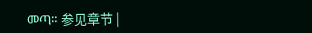መጣ። 参见章节 |